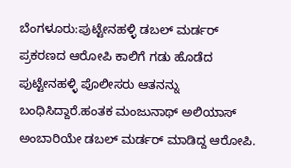ಬೆಂಗಳೂರು:ಪುಟ್ಟೇನಹಳ್ಳಿ ಡಬಲ್ ಮರ್ಡರ್ ಪ್ರಕರಣದ ಆರೋಪಿ ಕಾಲಿಗೆ ಗಡು ಹೊಡೆದ ಪುಟ್ಟೇನಹಳ್ಳಿ ಪೊಲೀಸರು ಆತನ‌ನ್ನು ಬಂಧಿಸಿದ್ದಾರೆ.ಹಂತಕ ಮಂಜುನಾಥ್ ಅಲಿಯಾಸ್‌ ಅಂಬಾರಿಯೇ ಡಬಲ್ ಮರ್ಡರ್ ಮಾಡಿದ್ದ ಆರೋಪಿ.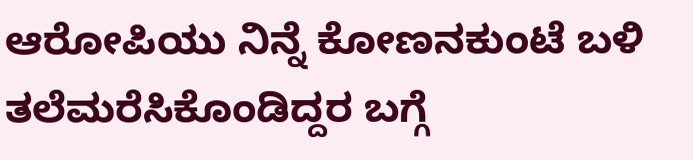ಆರೋಪಿಯು ನಿನ್ನೆ ಕೋಣನಕುಂಟೆ ಬಳಿ ತಲೆಮರೆಸಿಕೊಂಡಿದ್ದರ ಬಗ್ಗೆ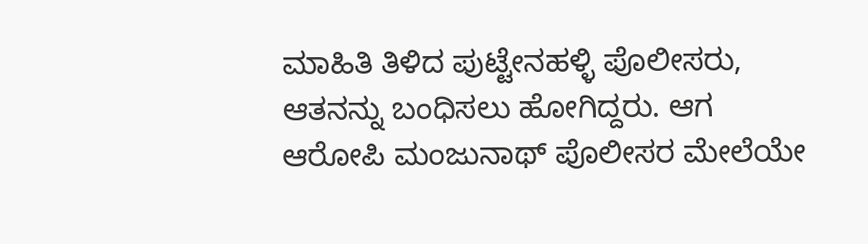ಮಾಹಿತಿ ತಿಳಿದ ಪುಟ್ಟೇನಹಳ್ಳಿ ಪೊಲೀಸರು, ಆತನನ್ನು ಬಂಧಿಸಲು ಹೋಗಿದ್ದರು. ಆಗ ಆರೋಪಿ ಮಂಜುನಾಥ್ ಪೊಲೀಸರ ಮೇಲೆಯೇ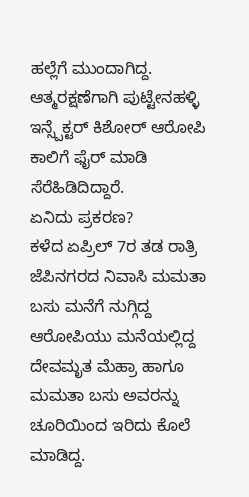ಹಲ್ಲೆಗೆ ಮುಂದಾಗಿದ್ದ. ಆತ್ಮರಕ್ಷಣೆಗಾಗಿ ಪುಟ್ಟೇನಹಳ್ಳಿ ಇನ್ಸ್ಪೆಕ್ಟರ್ ಕಿಶೋರ್ ಆರೋಪಿ ಕಾಲಿಗೆ ಫೈರ್ ಮಾಡಿ ಸೆರೆಹಿಡಿದಿದ್ದಾರೆ.
ಏನಿದು ಪ್ರಕರಣ?
ಕಳೆದ ಏಪ್ರಿಲ್ 7ರ ತಡ ರಾತ್ರಿ ಜೆಪಿ‌ನಗರದ ನಿವಾಸಿ ಮಮತಾ ಬಸು ಮನೆಗೆ ನುಗ್ಗಿದ್ದ ಆರೋಪಿಯು ಮನೆಯಲ್ಲಿದ್ದ ದೇವಮೃತ ಮೆಹ್ರಾ ಹಾಗೂ ಮ‌ಮ‌ತಾ ಬಸು ಅವರನ್ನು ಚೂರಿಯಿಂದ ಇರಿದು ಕೊಲೆ ಮಾಡಿದ್ದ.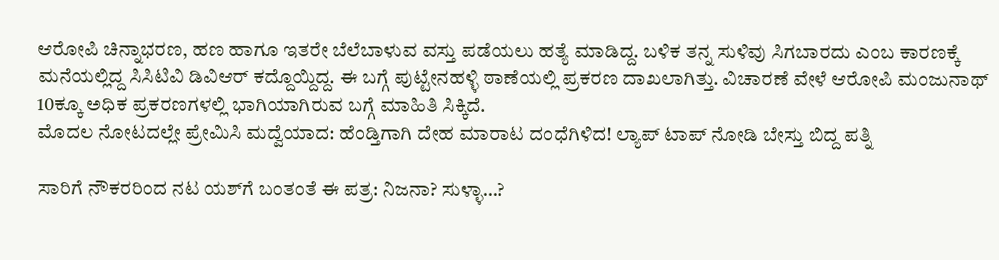ಆರೋಪಿ ಚಿನ್ನಾಭರಣ, ಹಣ ಹಾಗೂ ಇತರೇ ಬೆಲೆಬಾಳುವ ವಸ್ತು ಪಡೆಯಲು ಹತ್ಯೆ ಮಾಡಿದ್ದ. ಬಳಿಕ ತನ್ನ ಸುಳಿವು ಸಿಗಬಾರದು ಎಂಬ ಕಾರಣಕ್ಕೆ ಮನೆಯಲ್ಲಿದ್ದ ಸಿಸಿಟಿವಿ ಡಿವಿಆರ್ ಕದ್ದೊಯ್ದಿದ್ದ. ಈ ಬಗ್ಗೆ ಪುಟ್ಟೇನಹಳ್ಳಿ ಠಾಣೆಯಲ್ಲಿ ಪ್ರಕರಣ ದಾಖಲಾಗಿತ್ತು. ವಿಚಾರಣೆ ವೇಳೆ ಆರೋಪಿ ಮಂಜುನಾಥ್ 10ಕ್ಕೂ ಅಧಿಕ ಪ್ರಕರಣಗಳಲ್ಲಿ ಭಾಗಿಯಾಗಿರುವ ಬಗ್ಗೆ ಮಾಹಿತಿ ಸಿಕ್ಕಿದೆ.
ಮೊದಲ ನೋಟದಲ್ಲೇ ಪ್ರೇಮಿಸಿ ಮದ್ವೆಯಾದ: ಹೆಂಡ್ತಿಗಾಗಿ ದೇಹ ಮಾರಾಟ ದಂಧೆಗಿಳಿದ! ಲ್ಯಾಪ್ ಟಾಪ್ ನೋಡಿ ಬೇಸ್ತು ಬಿದ್ದ ಪತ್ನಿ

ಸಾರಿಗೆ ನೌಕರರಿಂದ ನಟ ಯಶ್‌ಗೆ ಬಂತಂತೆ ಈ ಪತ್ರ: ನಿಜನಾ? ಸುಳ್ಳಾ…?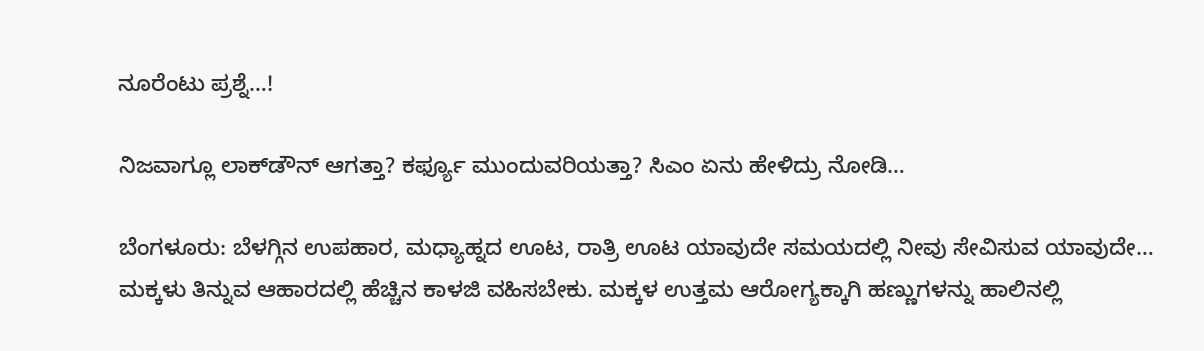ನೂರೆಂಟು ಪ್ರಶ್ನೆ…!

ನಿಜವಾಗ್ಲೂ ಲಾಕ್‌ಡೌನ್ ಆಗತ್ತಾ? ಕರ್ಫ್ಯೂ ಮುಂದುವರಿಯತ್ತಾ? ಸಿಎಂ ಏನು ಹೇಳಿದ್ರು ನೋಡಿ…

ಬೆಂಗಳೂರು: ಬೆಳಗ್ಗಿನ ಉಪಹಾರ, ಮಧ್ಯಾಹ್ನದ ಊಟ, ರಾತ್ರಿ ಊಟ ಯಾವುದೇ ಸಮಯದಲ್ಲಿ ನೀವು ಸೇವಿಸುವ ಯಾವುದೇ…
ಮಕ್ಕಳು ತಿನ್ನುವ ಆಹಾರದಲ್ಲಿ ಹೆಚ್ಚಿನ ಕಾಳಜಿ ವಹಿಸಬೇಕು. ಮಕ್ಕಳ ಉತ್ತಮ ಆರೋಗ್ಯಕ್ಕಾಗಿ ಹಣ್ಣುಗಳನ್ನು ಹಾಲಿನಲ್ಲಿ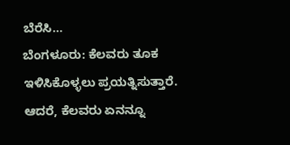ಬೆರೆಸಿ…
ಬೆಂಗಳೂರು: ಕೆಲವರು ತೂಕ ಇಳಿಸಿಕೊಳ್ಳಲು ಪ್ರಯತ್ನಿಸುತ್ತಾರೆ. ಆದರೆ, ಕೆಲವರು ಏನನ್ನೂ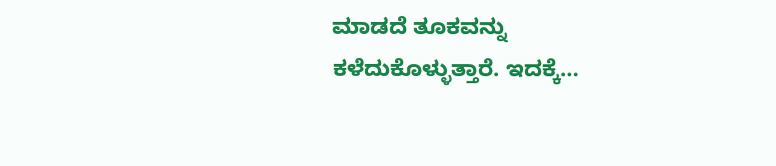ಮಾಡದೆ ತೂಕವನ್ನು ಕಳೆದುಕೊಳ್ಳುತ್ತಾರೆ. ಇದಕ್ಕೆ…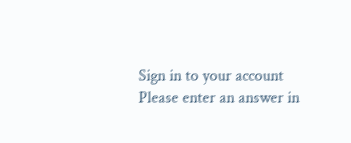Sign in to your account
Please enter an answer in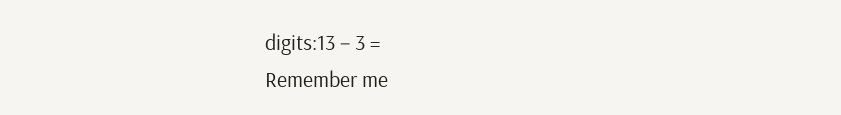digits:13 − 3 =
Remember me